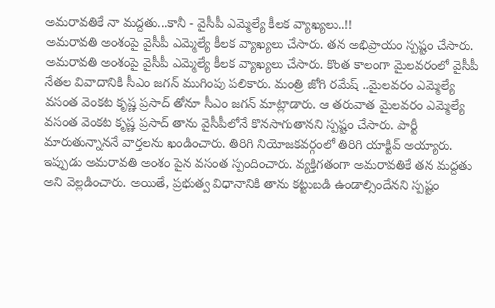అమరావతికే నా మద్దతు...కానీ - వైసీపీ ఎమ్మెల్యే కీలక వ్యాఖ్యలు..!!
అమరావతి అంశంపై వైసీపీ ఎమ్మెల్యే కీలక వ్యాఖ్యలు చేసారు. తన అభిప్రాయం స్పష్టం చేసారు.
అమరావతి అంశంపై వైసీపీ ఎమ్మెల్యే కీలక వ్యాఖ్యలు చేసారు. కొంత కాలంగా మైలవరంలో వైసీపీ నేతల వివాదానికి సీఎం జగన్ ముగింపు పలికారు. మంత్రి జోగి రమేష్ ..మైలవరం ఎమ్మెల్యే వసంత వెంకట కృష్ణ ప్రసాద్ తోనూ సీఎం జగన్ మాట్లాడారు. ఆ తరువాత మైలవరం ఎమ్మెల్యే వసంత వెంకట కృష్ణ ప్రసాద్ తాను వైసీపీలోనే కొనసాగుతానని స్పష్టం చేసారు. పార్టీ మారుతున్నాననే వార్తలను ఖండించారు. తిరిగి నియోజకవర్గంలో తిరిగి యాక్టివ్ అయ్యారు. ఇప్పుడు అమరావతి అంశం పైన వసంత స్పందించారు. వ్యక్తిగతంగా అమరావతికే తన మద్దతు అని వెల్లడించారు. అయితే, ప్రభుత్వ విధానానికి తాను కట్టుబడి ఉండాల్సిందేనని స్పష్టం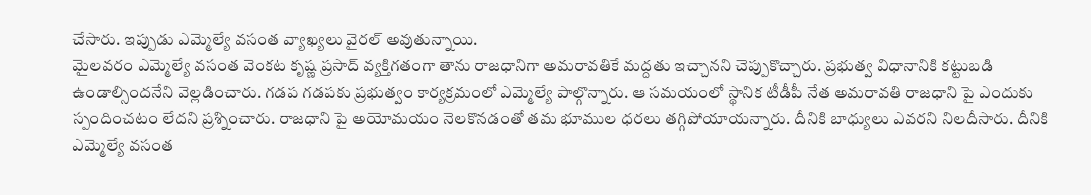చేసారు. ఇప్పుడు ఎమ్మెల్యే వసంత వ్యాఖ్యలు వైరల్ అవుతున్నాయి.
మైలవరం ఎమ్మెల్యే వసంత వెంకట కృష్ణ ప్రసాద్ వ్యక్తిగతంగా తాను రాజధానిగా అమరావతికే మద్దతు ఇచ్చానని చెప్పుకొచ్చారు. ప్రభుత్వ విధానానికి కట్టుబడి ఉండాల్సిందనేని వెల్లడించారు. గడప గడపకు ప్రభుత్వం కార్యక్రమంలో ఎమ్మెల్యే పాల్గొన్నారు. ఆ సమయంలో స్థానిక టీడీపీ నేత అమరావతి రాజధాని పై ఎందుకు స్పందించటం లేదని ప్రశ్నించారు. రాజధాని పై అయోమయం నెలకొనడంతో తమ భూముల ధరలు తగ్గిపోయాయన్నారు. దీనికి బాధ్యులు ఎవరని నిలదీసారు. దీనికి ఎమ్మెల్యే వసంత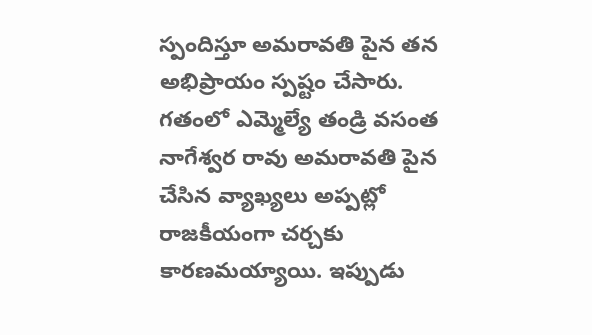స్పందిస్తూ అమరావతి పైన తన అభిప్రాయం స్పష్టం చేసారు. గతంలో ఎమ్మెల్యే తండ్రి వసంత నాగేశ్వర రావు అమరావతి పైన చేసిన వ్యాఖ్యలు అప్పట్లో రాజకీయంగా చర్చకు కారణమయ్యాయి. ఇప్పుడు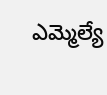ఎమ్మెల్యే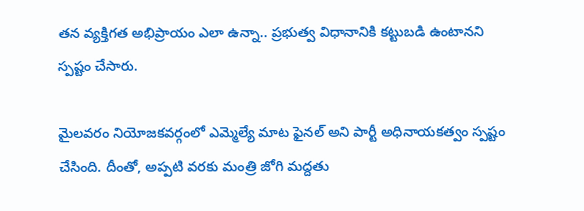తన వ్యక్తిగత అభిప్రాయం ఎలా ఉన్నా.. ప్రభుత్వ విధానానికి కట్టుబడి ఉంటానని స్పష్టం చేసారు.

మైలవరం నియోజకవర్గంలో ఎమ్మెల్యే మాట ఫైనల్ అని పార్టీ అధినాయకత్వం స్పష్టం చేసింది. దీంతో, అప్పటి వరకు మంత్రి జోగి మద్దతు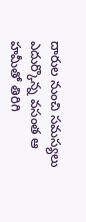దారుల నుంచి సమస్యలు ఎదుర్కొన్న వసంత ఆ హమీతో తిరిగి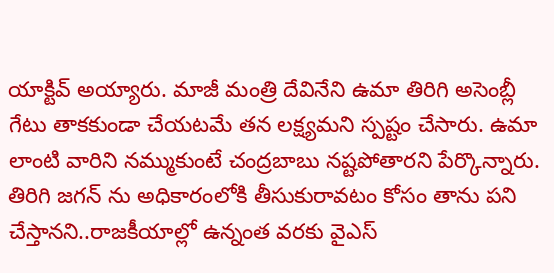యాక్టివ్ అయ్యారు. మాజీ మంత్రి దేవినేని ఉమా తిరిగి అసెంబ్లీ గేటు తాకకుండా చేయటమే తన లక్ష్యమని స్పష్టం చేసారు. ఉమా లాంటి వారిని నమ్ముకుంటే చంద్రబాబు నష్టపోతారని పేర్కొన్నారు. తిరిగి జగన్ ను అధికారంలోకి తీసుకురావటం కోసం తాను పని చేస్తానని..రాజకీయాల్లో ఉన్నంత వరకు వైఎస్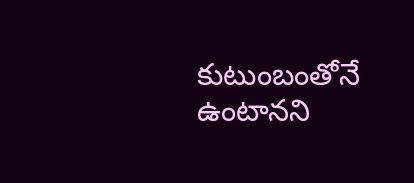కుటుంబంతోనే ఉంటానని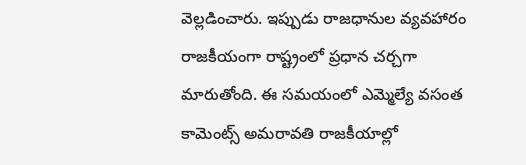వెల్లడించారు. ఇప్పుడు రాజధానుల వ్యవహారం రాజకీయంగా రాష్ట్రంలో ప్రధాన చర్చగా మారుతోంది. ఈ సమయంలో ఎమ్మెల్యే వసంత కామెంట్స్ అమరావతి రాజకీయాల్లో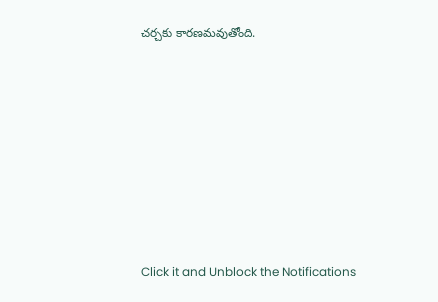చర్చకు కారణమవుతోంది.












Click it and Unblock the Notifications